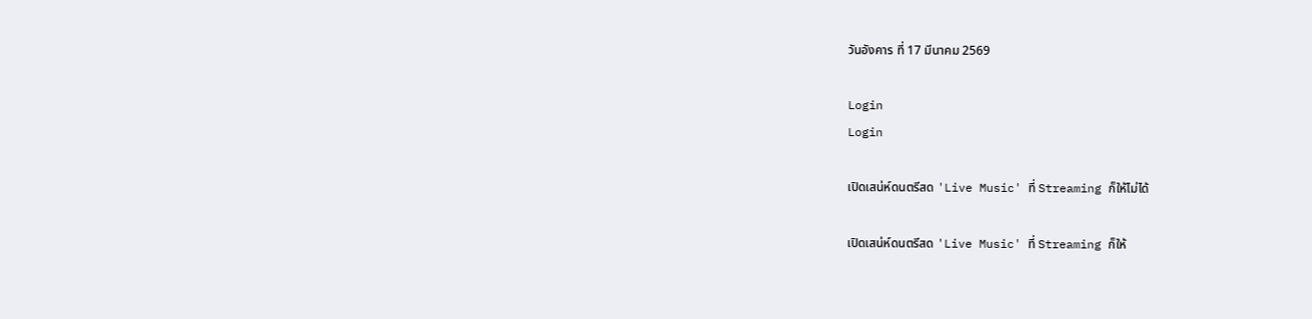วันอังคาร ที่ 17 มีนาคม 2569

Login
Login

เปิดเสน่ห์ดนตรีสด 'Live Music' ที่ Streaming ก็ให้ไม่ได้

เปิดเสน่ห์ดนตรีสด 'Live Music' ที่ Streaming ก็ให้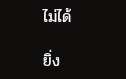ไม่ได้

ยิ่ง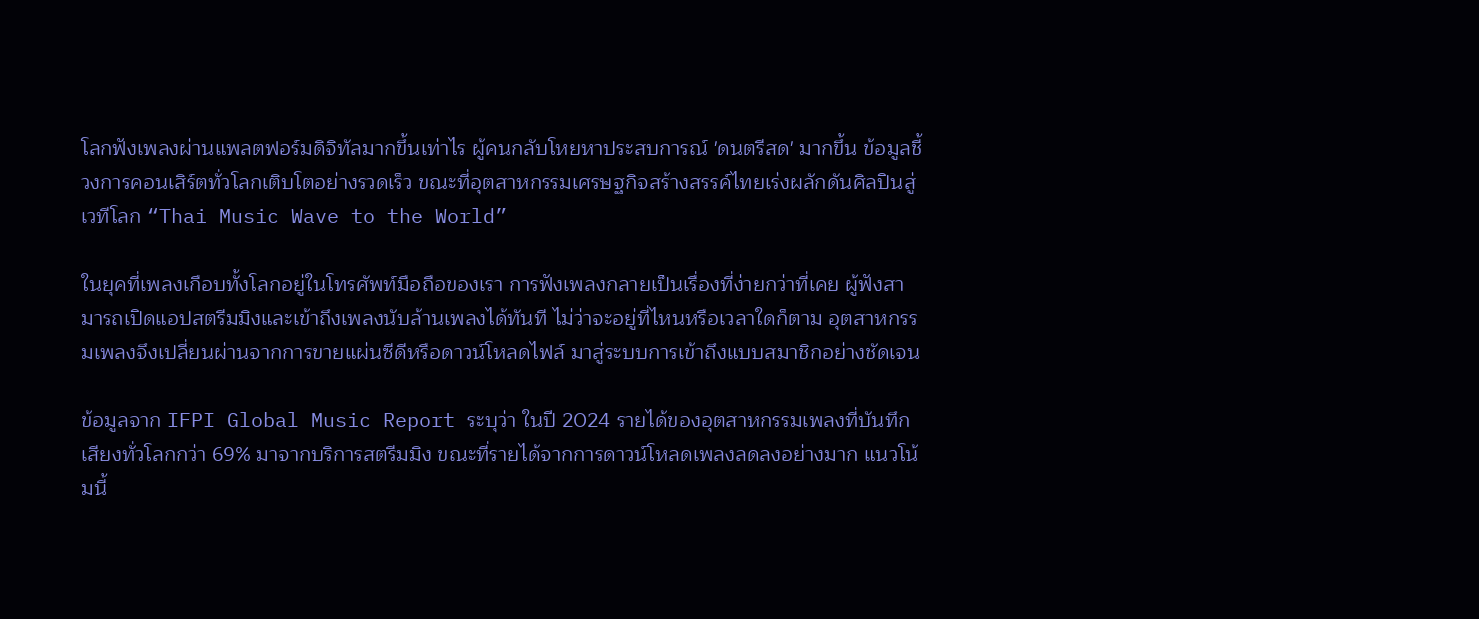โลกฟังเพลงผ่านแพลตฟอร์มดิจิทัลมากขึ้นเท่าไร ผู้คนกลับโหยหาประสบการณ์ 'ดนตรีสด' มากขึ้น ข้อมูลชี้วงการคอนเสิร์ตทั่วโลกเติบโตอย่างรวดเร็ว ขณะที่อุตสาหกรรมเศรษฐกิจสร้างสรรค์ไทยเร่งผลักดันศิลปินสู่เวทีโลก “Thai Music Wave to the World”

ในยุคที่เพลงเกือบทั้งโลกอยู่ในโทรศัพท์มือถือของเรา การฟังเพลงกลายเป็นเรื่องที่ง่ายกว่าที่เคย ผู้ฟังสามารถเปิดแอปสตรีมมิงและเข้าถึงเพลงนับล้านเพลงได้ทันที ไม่ว่าจะอยู่ที่ไหนหรือเวลาใดก็ตาม อุตสาหกรรมเพลงจึงเปลี่ยนผ่านจากการขายแผ่นซีดีหรือดาวน์โหลดไฟล์ มาสู่ระบบการเข้าถึงแบบสมาชิกอย่างชัดเจน

ข้อมูลจาก IFPI Global Music Report ระบุว่า ในปี 2024 รายได้ของอุตสาหกรรมเพลงที่บันทึกเสียงทั่วโลกกว่า 69% มาจากบริการสตรีมมิง ขณะที่รายได้จากการดาวน์โหลดเพลงลดลงอย่างมาก แนวโน้มนี้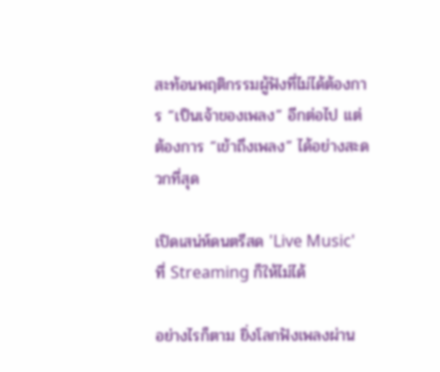สะท้อนพฤติกรรมผู้ฟังที่ไม่ได้ต้องการ “เป็นเจ้าของเพลง” อีกต่อไป แต่ต้องการ “เข้าถึงเพลง” ได้อย่างสะดวกที่สุด

เปิดเสน่ห์ดนตรีสด 'Live Music' ที่ Streaming ก็ให้ไม่ได้

อย่างไรก็ตาม ยิ่งโลกฟังเพลงผ่าน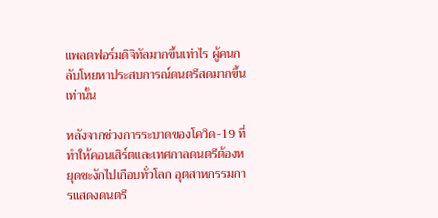แพลตฟอร์มดิจิทัลมากขึ้นเท่าไร ผู้คนกลับโหยหาประสบการณ์ดนตรีสดมากขึ้นเท่านั้น

หลังจากช่วงการระบาดของโควิด-19 ที่ทำให้คอนเสิร์ตและเทศกาลดนตรีต้องหยุดชะงักไปเกือบทั่วโลก อุตสาหกรรมการแสดงดนตรี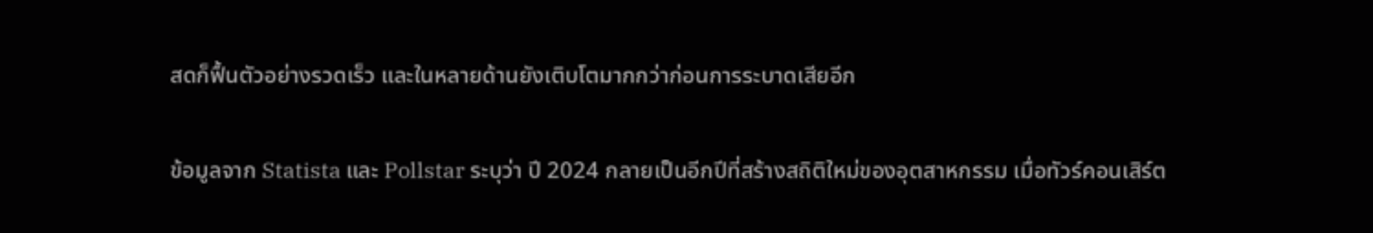สดก็ฟื้นตัวอย่างรวดเร็ว และในหลายด้านยังเติบโตมากกว่าก่อนการระบาดเสียอีก

ข้อมูลจาก Statista และ Pollstar ระบุว่า ปี 2024 กลายเป็นอีกปีที่สร้างสถิติใหม่ของอุตสาหกรรม เมื่อทัวร์คอนเสิร์ต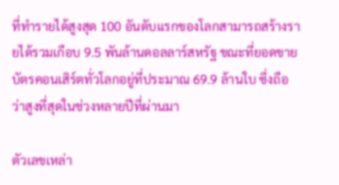ที่ทำรายได้สูงสุด 100 อันดับแรกของโลกสามารถสร้างรายได้รวมเกือบ 9.5 พันล้านดอลลาร์สหรัฐ ขณะที่ยอดขายบัตรคอนเสิร์ตทั่วโลกอยู่ที่ประมาณ 69.9 ล้านใบ ซึ่งถือว่าสูงที่สุดในช่วงหลายปีที่ผ่านมา

ตัวเลขเหล่า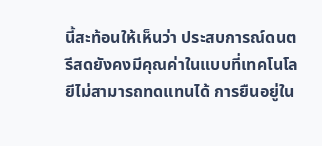นี้สะท้อนให้เห็นว่า ประสบการณ์ดนตรีสดยังคงมีคุณค่าในแบบที่เทคโนโลยีไม่สามารถทดแทนได้ การยืนอยู่ใน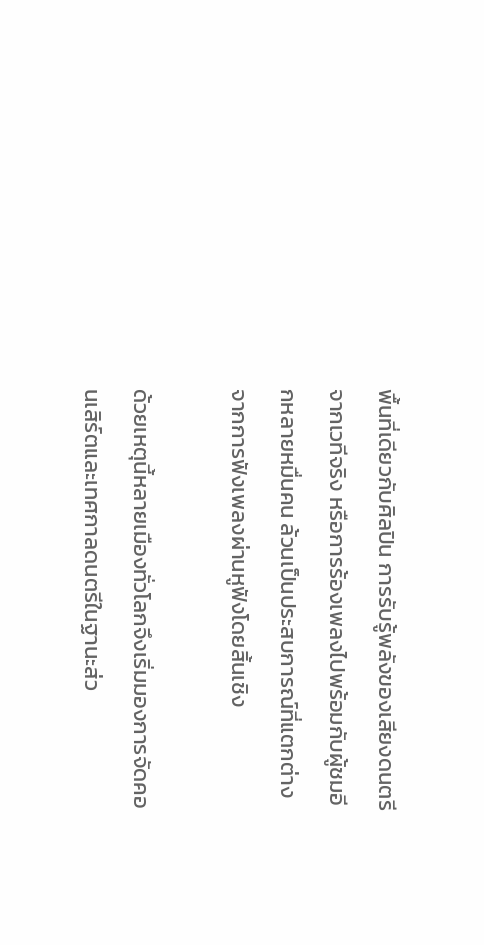พื้นที่เดียวกับศิลปิน การรับรู้พลังของเสียงดนตรีจากเวทีจริง หรือการร้องเพลงไปพร้อมกับผู้ชมอีกหลายหมื่นคน ล้วนเป็นประสบการณ์ที่แตกต่างจากการฟังเพลงผ่านหูฟังโดยสิ้นเชิง

ด้วยเหตุนี้หลายเมืองทั่วโลกจึงเริ่มมองการจัดคอนเสิร์ตและเทศกาลดนตรีในฐานะส่ว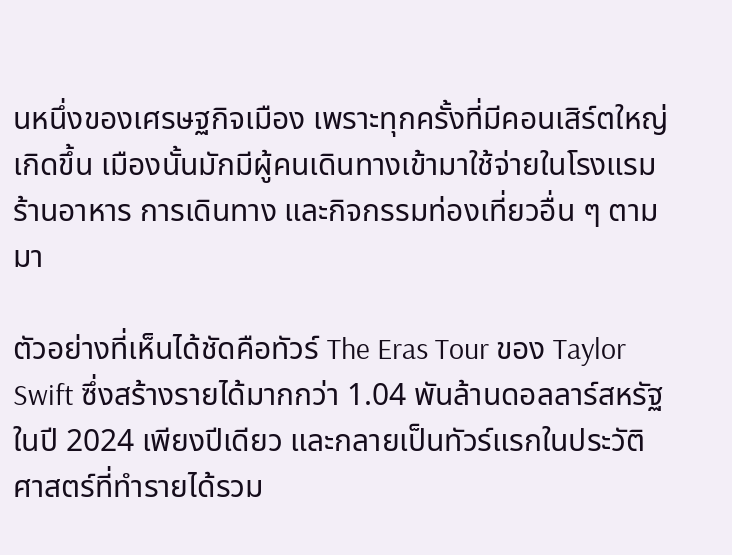นหนึ่งของเศรษฐกิจเมือง เพราะทุกครั้งที่มีคอนเสิร์ตใหญ่เกิดขึ้น เมืองนั้นมักมีผู้คนเดินทางเข้ามาใช้จ่ายในโรงแรม ร้านอาหาร การเดินทาง และกิจกรรมท่องเที่ยวอื่น ๆ ตามมา

ตัวอย่างที่เห็นได้ชัดคือทัวร์ The Eras Tour ของ Taylor Swift ซึ่งสร้างรายได้มากกว่า 1.04 พันล้านดอลลาร์สหรัฐในปี 2024 เพียงปีเดียว และกลายเป็นทัวร์แรกในประวัติศาสตร์ที่ทำรายได้รวม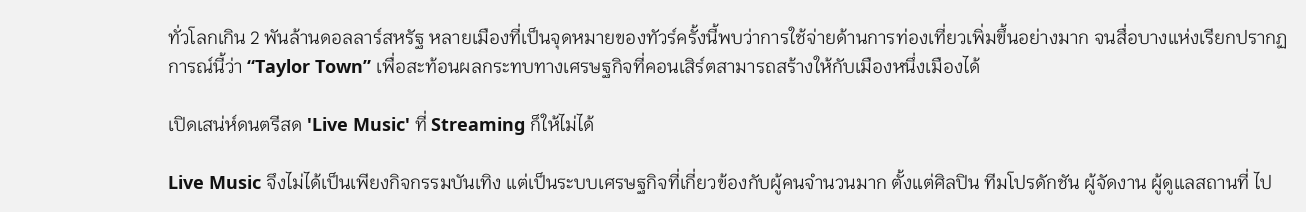ทั่วโลกเกิน 2 พันล้านดอลลาร์สหรัฐ หลายเมืองที่เป็นจุดหมายของทัวร์ครั้งนี้พบว่าการใช้จ่ายด้านการท่องเที่ยวเพิ่มขึ้นอย่างมาก จนสื่อบางแห่งเรียกปรากฏการณ์นี้ว่า “Taylor Town” เพื่อสะท้อนผลกระทบทางเศรษฐกิจที่คอนเสิร์ตสามารถสร้างให้กับเมืองหนึ่งเมืองได้

เปิดเสน่ห์ดนตรีสด 'Live Music' ที่ Streaming ก็ให้ไม่ได้

Live Music จึงไม่ได้เป็นเพียงกิจกรรมบันเทิง แต่เป็นระบบเศรษฐกิจที่เกี่ยวข้องกับผู้คนจำนวนมาก ตั้งแต่ศิลปิน ทีมโปรดักชัน ผู้จัดงาน ผู้ดูแลสถานที่ ไป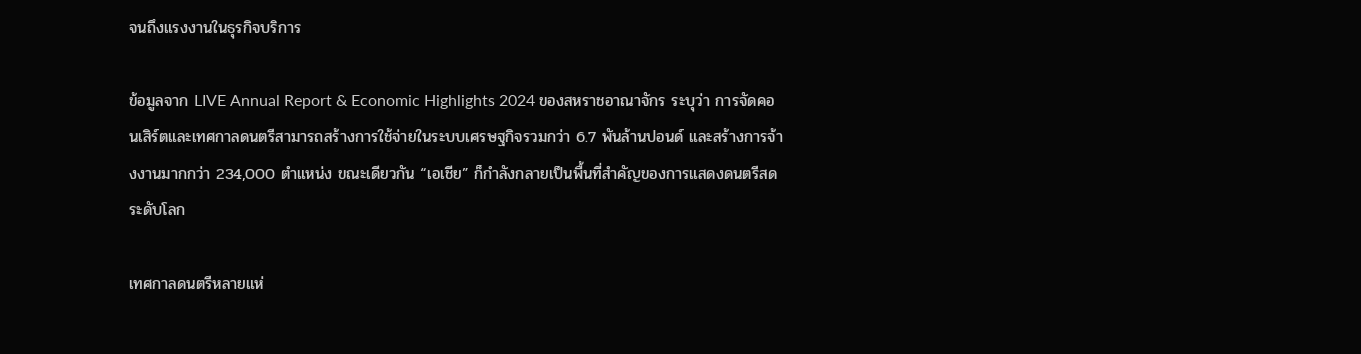จนถึงแรงงานในธุรกิจบริการ

ข้อมูลจาก LIVE Annual Report & Economic Highlights 2024 ของสหราชอาณาจักร ระบุว่า การจัดคอนเสิร์ตและเทศกาลดนตรีสามารถสร้างการใช้จ่ายในระบบเศรษฐกิจรวมกว่า 6.7 พันล้านปอนด์ และสร้างการจ้างงานมากกว่า 234,000 ตำแหน่ง ขณะเดียวกัน “เอเชีย” ก็กำลังกลายเป็นพื้นที่สำคัญของการแสดงดนตรีสดระดับโลก

เทศกาลดนตรีหลายแห่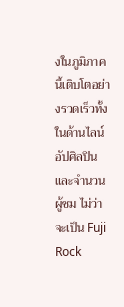งในภูมิภาคนี้เติบโตอย่างรวดเร็วทั้งในด้านไลน์อัปศิลปินและจำนวนผู้ชม ไม่ว่าจะเป็น Fuji Rock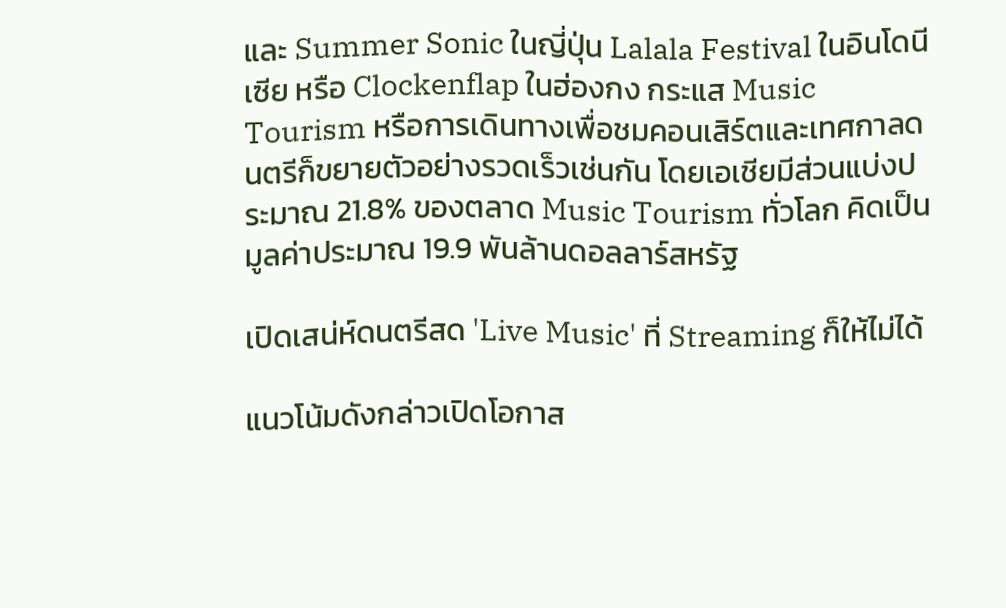และ Summer Sonic ในญี่ปุ่น Lalala Festival ในอินโดนีเซีย หรือ Clockenflap ในฮ่องกง กระแส Music Tourism หรือการเดินทางเพื่อชมคอนเสิร์ตและเทศกาลดนตรีก็ขยายตัวอย่างรวดเร็วเช่นกัน โดยเอเชียมีส่วนแบ่งประมาณ 21.8% ของตลาด Music Tourism ทั่วโลก คิดเป็นมูลค่าประมาณ 19.9 พันล้านดอลลาร์สหรัฐ

เปิดเสน่ห์ดนตรีสด 'Live Music' ที่ Streaming ก็ให้ไม่ได้

แนวโน้มดังกล่าวเปิดโอกาส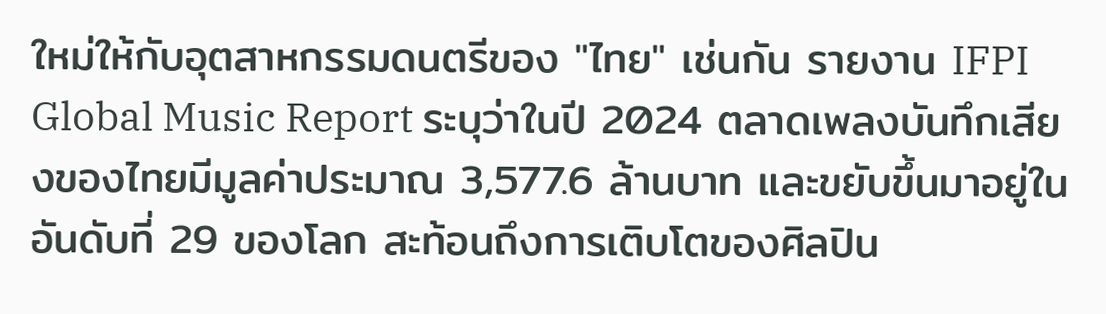ใหม่ให้กับอุตสาหกรรมดนตรีของ "ไทย" เช่นกัน รายงาน IFPI Global Music Report ระบุว่าในปี 2024 ตลาดเพลงบันทึกเสียงของไทยมีมูลค่าประมาณ 3,577.6 ล้านบาท และขยับขึ้นมาอยู่ในอันดับที่ 29 ของโลก สะท้อนถึงการเติบโตของศิลปิน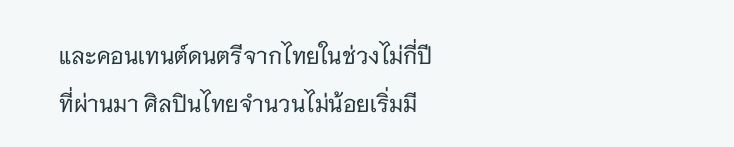และคอนเทนต์ดนตรีจากไทยในช่วงไม่กี่ปีที่ผ่านมา ศิลปินไทยจำนวนไม่น้อยเริ่มมี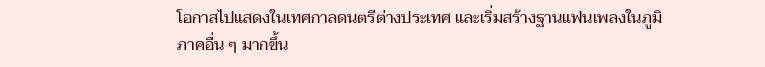โอกาสไปแสดงในเทศกาลดนตรีต่างประเทศ และเริ่มสร้างฐานแฟนเพลงในภูมิภาคอื่น ๆ มากขึ้น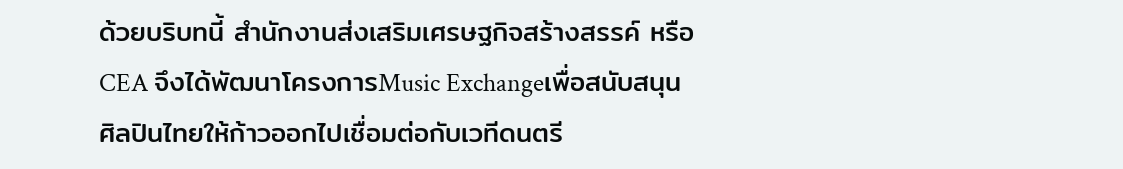ด้วยบริบทนี้ สำนักงานส่งเสริมเศรษฐกิจสร้างสรรค์ หรือ CEA จึงได้พัฒนาโครงการMusic Exchangeเพื่อสนับสนุนศิลปินไทยให้ก้าวออกไปเชื่อมต่อกับเวทีดนตรี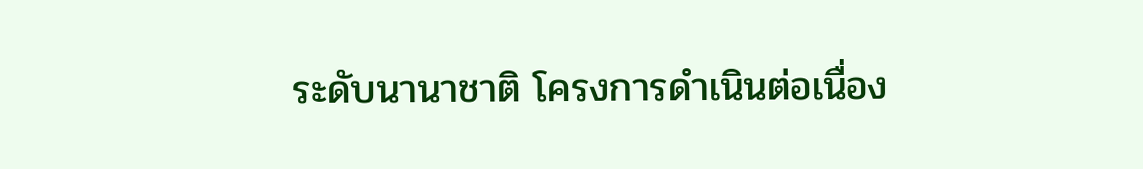ระดับนานาชาติ โครงการดำเนินต่อเนื่อง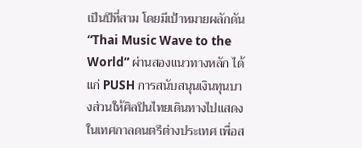เป็นปีที่สาม โดยมีเป้าหมายผลักดัน “Thai Music Wave to the World” ผ่านสองแนวทางหลัก ได้แก่ PUSH การสนับสนุนเงินทุนบางส่วนให้ศิลปินไทยเดินทางไปแสดงในเทศกาลดนตรีต่างประเทศ เพื่อส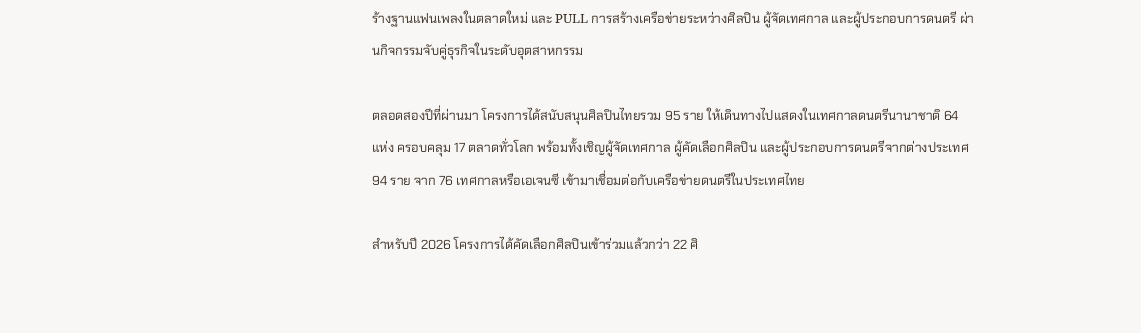ร้างฐานแฟนเพลงในตลาดใหม่ และ PULL การสร้างเครือข่ายระหว่างศิลปิน ผู้จัดเทศกาล และผู้ประกอบการดนตรี ผ่านกิจกรรมจับคู่ธุรกิจในระดับอุตสาหกรรม

ตลอดสองปีที่ผ่านมา โครงการได้สนับสนุนศิลปินไทยรวม 95 ราย ให้เดินทางไปแสดงในเทศกาลดนตรีนานาชาติ 64 แห่ง ครอบคลุม 17 ตลาดทั่วโลก พร้อมทั้งเชิญผู้จัดเทศกาล ผู้คัดเลือกศิลปิน และผู้ประกอบการดนตรีจากต่างประเทศ 94 ราย จาก 76 เทศกาลหรือเอเจนซี เข้ามาเชื่อมต่อกับเครือข่ายดนตรีในประเทศไทย

สำหรับปี 2026 โครงการได้คัดเลือกศิลปินเข้าร่วมแล้วกว่า 22 ศิ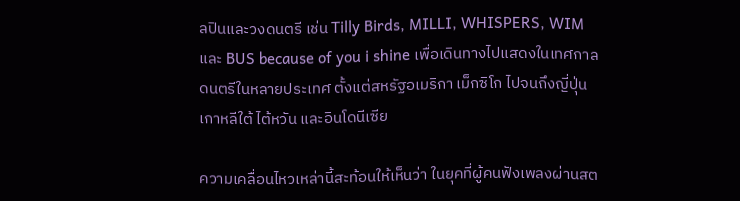ลปินและวงดนตรี เช่น Tilly Birds, MILLI, WHISPERS, WIM และ BUS because of you i shine เพื่อเดินทางไปแสดงในเทศกาลดนตรีในหลายประเทศ ตั้งแต่สหรัฐอเมริกา เม็กซิโก ไปจนถึงญี่ปุ่น เกาหลีใต้ ไต้หวัน และอินโดนีเซีย

ความเคลื่อนไหวเหล่านี้สะท้อนให้เห็นว่า ในยุคที่ผู้คนฟังเพลงผ่านสต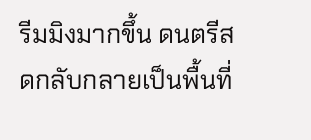รีมมิงมากขึ้น ดนตรีสดกลับกลายเป็นพื้นที่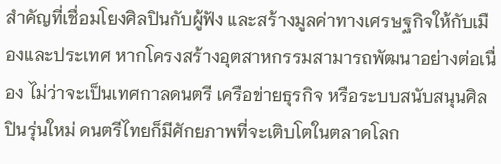สำคัญที่เชื่อมโยงศิลปินกับผู้ฟัง และสร้างมูลค่าทางเศรษฐกิจให้กับเมืองและประเทศ หากโครงสร้างอุตสาหกรรมสามารถพัฒนาอย่างต่อเนื่อง ไม่ว่าจะเป็นเทศกาลดนตรี เครือข่ายธุรกิจ หรือระบบสนับสนุนศิลปินรุ่นใหม่ ดนตรีไทยก็มีศักยภาพที่จะเติบโตในตลาดโลก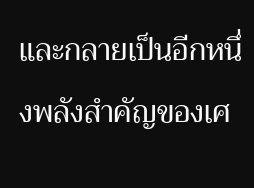และกลายเป็นอีกหนึ่งพลังสำคัญของเศ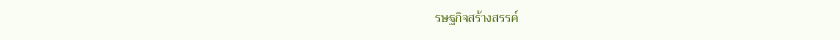รษฐกิจสร้างสรรค์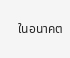ในอนาคต